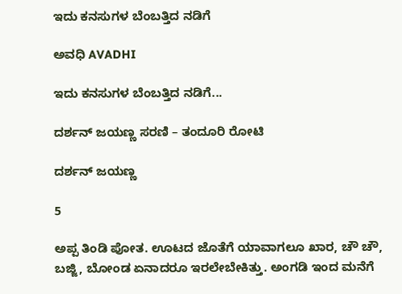ಇದು ಕನಸುಗಳ ಬೆಂಬತ್ತಿದ ನಡಿಗೆ‍

ಅವಧಿ AVADHI

ಇದು ಕನಸುಗಳ ಬೆಂಬತ್ತಿದ ನಡಿಗೆ...

ದರ್ಶನ್ ಜಯಣ್ಣ ಸರಣಿ – ತಂದೂರಿ ರೋಟಿ

ದರ್ಶನ್ ಜಯಣ್ಣ

5

ಅಪ್ಪ ತಿಂಡಿ ಪೋತ. ಊಟದ ಜೊತೆಗೆ ಯಾವಾಗಲೂ ಖಾರ, ಚೌ ಚೌ, ಬಜ್ಜಿ, ಬೋಂಡ ಏನಾದರೂ ಇರಲೇಬೇಕಿತ್ತು. ಅಂಗಡಿ ಇಂದ ಮನೆಗೆ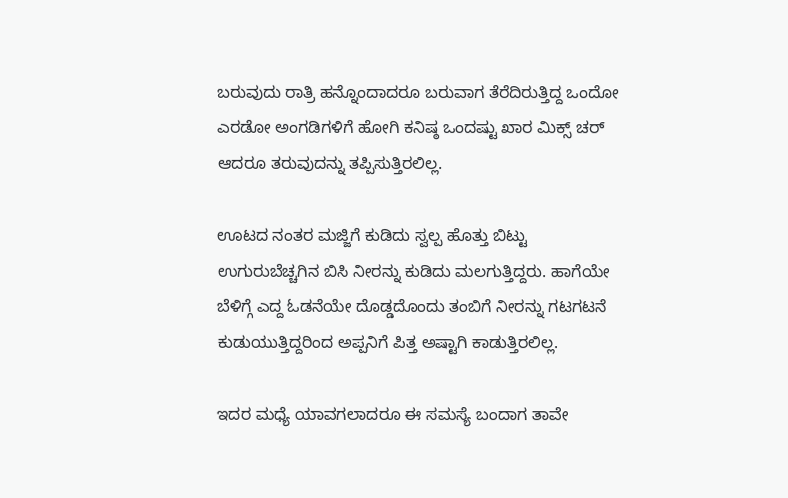ಬರುವುದು ರಾತ್ರಿ ಹನ್ನೊಂದಾದರೂ ಬರುವಾಗ ತೆರೆದಿರುತ್ತಿದ್ದ ಒಂದೋ ಎರಡೋ ಅಂಗಡಿಗಳಿಗೆ ಹೋಗಿ ಕನಿಷ್ಠ ಒಂದಷ್ಟು ಖಾರ ಮಿಕ್ಸ್ ಚರ್ ಆದರೂ ತರುವುದನ್ನು ತಪ್ಪಿಸುತ್ತಿರಲಿಲ್ಲ.

ಊಟದ ನಂತರ ಮಜ್ಜಿಗೆ ಕುಡಿದು ಸ್ವಲ್ಪ ಹೊತ್ತು ಬಿಟ್ಟು ಉಗುರುಬೆಚ್ಚಗಿನ ಬಿಸಿ ನೀರನ್ನು ಕುಡಿದು ಮಲಗುತ್ತಿದ್ದರು. ಹಾಗೆಯೇ ಬೆಳಿಗ್ಗೆ ಎದ್ದ ಓಡನೆಯೇ ದೊಡ್ಡದೊಂದು ತಂಬಿಗೆ ನೀರನ್ನು ಗಟಗಟನೆ ಕುಡುಯುತ್ತಿದ್ದರಿಂದ ಅಪ್ಪನಿಗೆ ಪಿತ್ತ ಅಷ್ಟಾಗಿ ಕಾಡುತ್ತಿರಲಿಲ್ಲ.

ಇದರ ಮಧ್ಯೆ ಯಾವಗಲಾದರೂ ಈ ಸಮಸ್ಯೆ ಬಂದಾಗ ತಾವೇ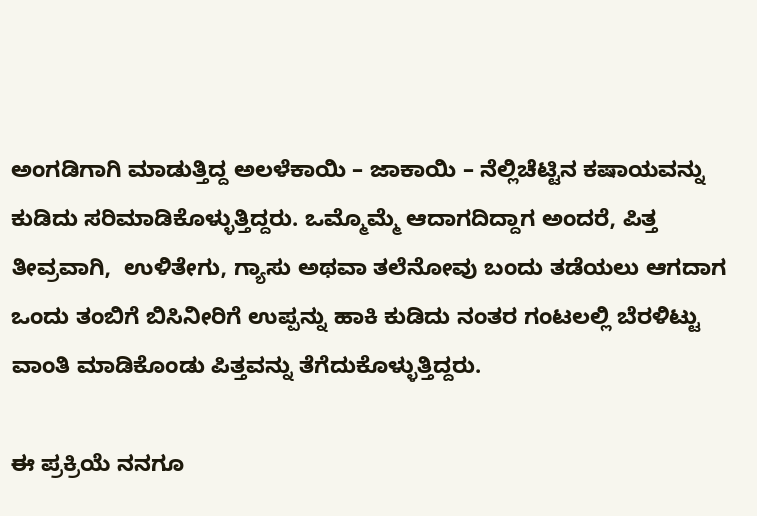ಅಂಗಡಿಗಾಗಿ ಮಾಡುತ್ತಿದ್ದ ಅಲಳೆಕಾಯಿ – ಜಾಕಾಯಿ – ನೆಲ್ಲಿಚೆಟ್ಟಿನ ಕಷಾಯವನ್ನು ಕುಡಿದು ಸರಿಮಾಡಿಕೊಳ್ಳುತ್ತಿದ್ದರು. ಒಮ್ಮೊಮ್ಮೆ ಆದಾಗದಿದ್ದಾಗ ಅಂದರೆ, ಪಿತ್ತ ತೀವ್ರವಾಗಿ,  ಉಳಿತೇಗು, ಗ್ಯಾಸು ಅಥವಾ ತಲೆನೋವು ಬಂದು ತಡೆಯಲು ಆಗದಾಗ ಒಂದು ತಂಬಿಗೆ ಬಿಸಿನೀರಿಗೆ ಉಪ್ಪನ್ನು ಹಾಕಿ ಕುಡಿದು ನಂತರ ಗಂಟಲಲ್ಲಿ ಬೆರಳಿಟ್ಟು ವಾಂತಿ ಮಾಡಿಕೊಂಡು ಪಿತ್ತವನ್ನು ತೆಗೆದುಕೊಳ್ಳುತ್ತಿದ್ದರು.

ಈ ಪ್ರಕ್ರಿಯೆ ನನಗೂ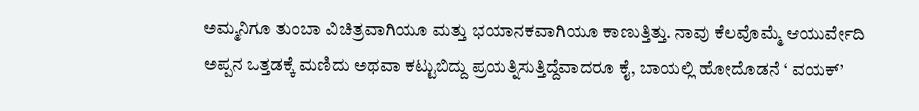ಅಮ್ಮನಿಗೂ ತುಂಬಾ ವಿಚಿತ್ರವಾಗಿಯೂ ಮತ್ತು ಭಯಾನಕವಾಗಿಯೂ ಕಾಣುತ್ತಿತ್ತು. ನಾವು ಕೆಲವೊಮ್ಮೆ ಆಯುರ್ವೇದಿ ಅಪ್ಪನ ಒತ್ತಡಕ್ಕೆ ಮಣಿದು ಅಥವಾ ಕಟ್ಟುಬಿದ್ದು ಪ್ರಯತ್ನಿಸುತ್ತಿದ್ದೆವಾದರೂ ಕೈ, ಬಾಯಲ್ಲಿ ಹೋದೊಡನೆ ‘ ವಯಕ್’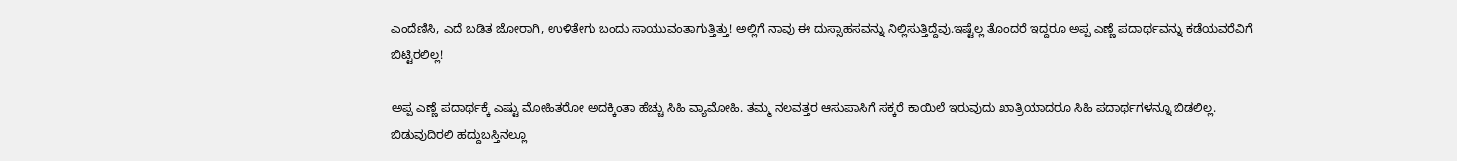ಎಂದೆಣಿಸಿ, ಎದೆ ಬಡಿತ ಜೋರಾಗಿ, ಉಳಿತೇಗು ಬಂದು ಸಾಯುವಂತಾಗುತ್ತಿತ್ತು! ಅಲ್ಲಿಗೆ ನಾವು ಈ ದುಸ್ಸಾಹಸವನ್ನು ನಿಲ್ಲಿಸುತ್ತಿದ್ದೆವು.ಇಷ್ಟೆಲ್ಲ ತೊಂದರೆ ಇದ್ದರೂ ಅಪ್ಪ ಎಣ್ಣೆ ಪದಾರ್ಥವನ್ನು ಕಡೆಯವರೆವಿಗೆ ಬಿಟ್ಟಿರಲಿಲ್ಲ!

ಅಪ್ಪ ಎಣ್ಣೆ ಪದಾರ್ಥಕ್ಕೆ ಎಷ್ಟು ಮೋಹಿತರೋ ಅದಕ್ಕಿಂತಾ ಹೆಚ್ಚು ಸಿಹಿ ವ್ಯಾಮೋಹಿ. ತಮ್ಮ ನಲವತ್ತರ ಆಸುಪಾಸಿಗೆ ಸಕ್ಕರೆ ಕಾಯಿಲೆ ಇರುವುದು ಖಾತ್ರಿಯಾದರೂ ಸಿಹಿ ಪದಾರ್ಥಗಳನ್ನೂ ಬಿಡಲಿಲ್ಲ. ಬಿಡುವುದಿರಲಿ ಹದ್ದುಬಸ್ತಿನಲ್ಲೂ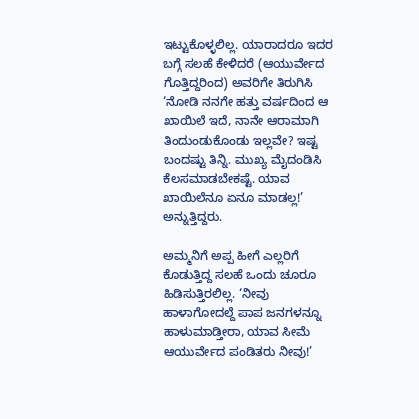ಇಟ್ಟುಕೊಳ್ಳಲಿಲ್ಲ. ಯಾರಾದರೂ ಇದರ ಬಗ್ಗೆ ಸಲಹೆ ಕೇಳಿದರೆ (ಆಯುರ್ವೇದ ಗೊತ್ತಿದ್ದರಿಂದ) ಅವರಿಗೇ ತಿರುಗಿಸಿ ‘ನೋಡಿ ನನಗೇ ಹತ್ತು ವರ್ಷದಿಂದ ಆ ಖಾಯಿಲೆ ಇದೆ, ನಾನೇ ಆರಾಮಾಗಿ ತಿಂದುಂಡುಕೊಂಡು ಇಲ್ಲವೇ? ಇಷ್ಟ ಬಂದಷ್ಟು ತಿನ್ನಿ. ಮುಖ್ಯ ಮೈದಂಡಿಸಿ ಕೆಲಸಮಾಡಬೇಕಷ್ಟೆ. ಯಾವ ಖಾಯಿಲೆನೂ ಏನೂ ಮಾಡಲ್ಲ!’ ಅನ್ನುತ್ತಿದ್ದರು.

ಅಮ್ಮನಿಗೆ ಅಪ್ಪ ಹೀಗೆ ಎಲ್ಲರಿಗೆ ಕೊಡುತ್ತಿದ್ದ ಸಲಹೆ ಒಂದು ಚೂರೂ ಹಿಡಿಸುತ್ತಿರಲಿಲ್ಲ. ‘ನೀವು ಹಾಳಾಗೋದಲ್ದೆ ಪಾಪ ಜನಗಳನ್ನೂ ಹಾಳುಮಾಡ್ತೀರಾ, ಯಾವ ಸೀಮೆ ಆಯುರ್ವೇದ ಪಂಡಿತರು ನೀವು!’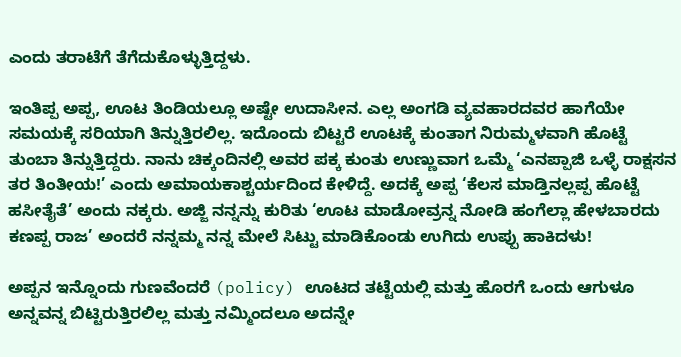ಎಂದು ತರಾಟೆಗೆ ತೆಗೆದುಕೊಳ್ಳುತ್ತಿದ್ದಳು.

ಇಂತಿಪ್ಪ ಅಪ್ಪ, ಊಟ ತಿಂಡಿಯಲ್ಲೂ ಅಷ್ಟೇ ಉದಾಸೀನ. ಎಲ್ಲ ಅಂಗಡಿ ವ್ಯವಹಾರದವರ ಹಾಗೆಯೇ ಸಮಯಕ್ಕೆ ಸರಿಯಾಗಿ ತಿನ್ನುತ್ತಿರಲಿಲ್ಲ. ಇದೊಂದು ಬಿಟ್ಟರೆ ಊಟಕ್ಕೆ ಕುಂತಾಗ ನಿರುಮ್ಮಳವಾಗಿ ಹೊಟ್ಟೆ ತುಂಬಾ ತಿನ್ನುತ್ತಿದ್ದರು. ನಾನು ಚಿಕ್ಕಂದಿನಲ್ಲಿ ಅವರ ಪಕ್ಕ ಕುಂತು ಉಣ್ಣುವಾಗ ಒಮ್ಮೆ ‘ಎನಪ್ಪಾಜಿ ಒಳ್ಳೆ ರಾಕ್ಷಸನ ತರ ತಿಂತೀಯ!’ ಎಂದು ಅಮಾಯಕಾಶ್ಚರ್ಯದಿಂದ ಕೇಳಿದ್ದೆ. ಅದಕ್ಕೆ ಅಪ್ಪ ‘ಕೆಲಸ ಮಾಡ್ತಿನಲ್ಲಪ್ಪ ಹೊಟ್ಟೆ ಹಸೀತೈತೆ’ ಅಂದು ನಕ್ಕರು. ಅಜ್ಜಿ ನನ್ನನ್ನು ಕುರಿತು ‘ಊಟ ಮಾಡೋವ್ರನ್ನ ನೋಡಿ ಹಂಗೆಲ್ಲಾ ಹೇಳಬಾರದು ಕಣಪ್ಪ ರಾಜ’ ಅಂದರೆ ನನ್ನಮ್ಮ ನನ್ನ ಮೇಲೆ ಸಿಟ್ಟು ಮಾಡಿಕೊಂಡು ಉಗಿದು ಉಪ್ಪು ಹಾಕಿದಳು!

ಅಪ್ಪನ ಇನ್ನೊಂದು ಗುಣವೆಂದರೆ (policy) ಊಟದ ತಟ್ಟೆಯಲ್ಲಿ ಮತ್ತು ಹೊರಗೆ ಒಂದು ಆಗುಳೂ ಅನ್ನವನ್ನ ಬಿಟ್ಟಿರುತ್ತಿರಲಿಲ್ಲ ಮತ್ತು ನಮ್ಮಿಂದಲೂ ಅದನ್ನೇ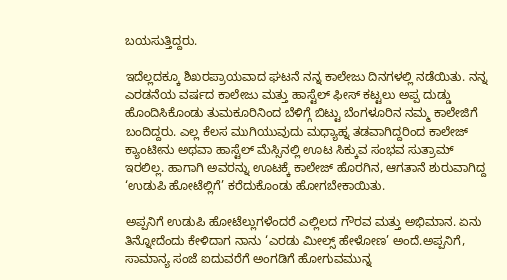ಬಯಸುತ್ತಿದ್ದರು.

ಇದೆಲ್ಲದಕ್ಕೂ ಶಿಖರಪ್ರಾಯವಾದ ಘಟನೆ ನನ್ನ ಕಾಲೇಜು ದಿನಗಳಲ್ಲಿ ನಡೆಯಿತು. ನನ್ನ ಎರಡನೆಯ ವರ್ಷದ ಕಾಲೇಜು ಮತ್ತು ಹಾಸ್ಟೆಲ್ ಫೀಸ್ ಕಟ್ಟಲು ಅಪ್ಪ ದುಡ್ಡು ಹೊಂದಿಸಿಕೊಂಡು ತುಮಕೂರಿನಿಂದ ಬೆಳಿಗ್ಗೆ ಬಿಟ್ಟು ಬೆಂಗಳೂರಿನ ನಮ್ಮ ಕಾಲೇಜಿಗೆ ಬಂದಿದ್ದರು. ಎಲ್ಲ ಕೆಲಸ ಮುಗಿಯುವುದು ಮಧ್ಯಾಹ್ನ ತಡವಾಗಿದ್ದರಿಂದ ಕಾಲೇಜ್ ಕ್ಯಾಂಟೀನು ಅಥವಾ ಹಾಸ್ಟೆಲ್ ಮೆಸ್ಸಿನಲ್ಲಿ ಊಟ ಸಿಕ್ಕುವ ಸಂಭವ ಸುತ್ರಾಮ್ ಇರಲಿಲ್ಲ. ಹಾಗಾಗಿ ಅವರನ್ನು ಊಟಕ್ಕೆ ಕಾಲೇಜ್ ಹೊರಗಿನ, ಆಗತಾನೆ ಶುರುವಾಗಿದ್ದ ‘ಉಡುಪಿ ಹೋಟೆಲ್ಲಿಗೆ’ ಕರೆದುಕೊಂಡು ಹೋಗಬೇಕಾಯಿತು.

ಅಪ್ಪನಿಗೆ ಉಡುಪಿ ಹೋಟೆಲ್ಲುಗಳೆಂದರೆ ಎಲ್ಲಿಲದ ಗೌರವ ಮತ್ತು ಅಭಿಮಾನ. ಏನು ತಿನ್ನೋದೆಂದು ಕೇಳಿದಾಗ ನಾನು ‘ಎರಡು ಮೀಲ್ಸ್ ಹೇಳೋಣ’ ಅಂದೆ.ಅಪ್ಪನಿಗೆ, ಸಾಮಾನ್ಯ ಸಂಜೆ ಐದುವರೆಗೆ ಅಂಗಡಿಗೆ ಹೋಗುವಮುನ್ನ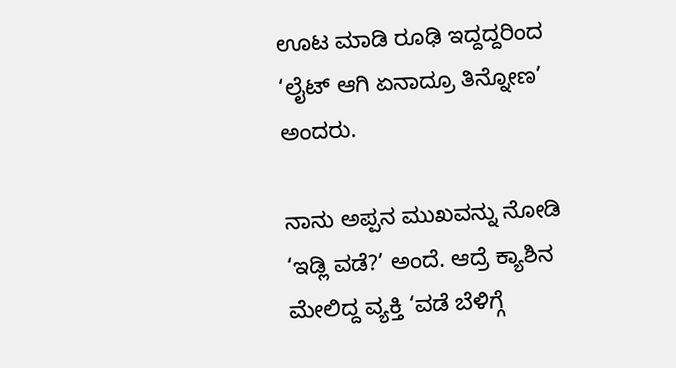ಊಟ ಮಾಡಿ ರೂಢಿ ಇದ್ದದ್ದರಿಂದ ‘ಲೈಟ್ ಆಗಿ ಏನಾದ್ರೂ ತಿನ್ನೋಣ’ ಅಂದರು.

ನಾನು ಅಪ್ಪನ ಮುಖವನ್ನು ನೋಡಿ ‘ಇಡ್ಲಿ ವಡೆ?’ ಅಂದೆ. ಆದ್ರೆ ಕ್ಯಾಶಿನ ಮೇಲಿದ್ದ ವ್ಯಕ್ತಿ ‘ವಡೆ ಬೆಳಿಗ್ಗೆ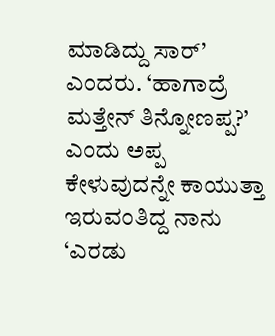ಮಾಡಿದ್ದು ಸಾರ್’ ಎಂದರು. ‘ಹಾಗಾದ್ರೆ ಮತ್ತೇನ್ ತಿನ್ನೋಣಪ್ಪ?’ ಎಂದು ಅಪ್ಪ ಕೇಳುವುದನ್ನೇ ಕಾಯುತ್ತಾ ಇರುವಂತಿದ್ದ ನಾನು ‘ಎರಡು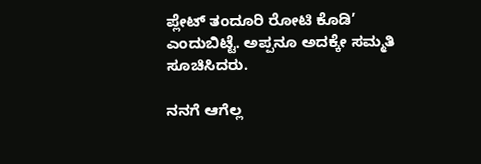ಪ್ಲೇಟ್ ತಂದೂರಿ ರೋಟಿ ಕೊಡಿ’ ಎಂದುಬಿಟ್ಟೆ. ಅಪ್ಪನೂ ಅದಕ್ಕೇ ಸಮ್ಮತಿ ಸೂಚಿಸಿದರು.

ನನಗೆ ಆಗೆಲ್ಲ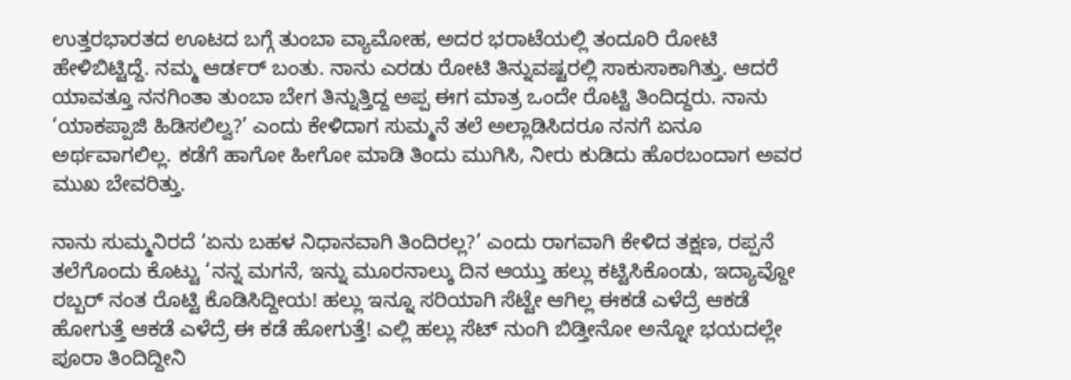ಉತ್ತರಭಾರತದ ಊಟದ ಬಗ್ಗೆ ತುಂಬಾ ವ್ಯಾಮೋಹ, ಅದರ ಭರಾಟೆಯಲ್ಲಿ ತಂದೂರಿ ರೋಟಿ ಹೇಳಿಬಿಟ್ಟಿದ್ದೆ. ನಮ್ಮ ಆರ್ಡರ್ ಬಂತು. ನಾನು ಎರಡು ರೋಟಿ ತಿನ್ನುವಷ್ಟರಲ್ಲಿ ಸಾಕುಸಾಕಾಗಿತ್ತು. ಆದರೆ ಯಾವತ್ತೂ ನನಗಿಂತಾ ತುಂಬಾ ಬೇಗ ತಿನ್ನುತ್ತಿದ್ದ ಅಪ್ಪ ಈಗ ಮಾತ್ರ ಒಂದೇ ರೊಟ್ಟಿ ತಿಂದಿದ್ದರು. ನಾನು ‘ಯಾಕಪ್ಪಾಜಿ ಹಿಡಿಸಲಿಲ್ವ?’ ಎಂದು ಕೇಳಿದಾಗ ಸುಮ್ಮನೆ ತಲೆ ಅಲ್ಲಾಡಿಸಿದರೂ ನನಗೆ ಏನೂ ಅರ್ಥವಾಗಲಿಲ್ಲ. ಕಡೆಗೆ ಹಾಗೋ ಹೀಗೋ ಮಾಡಿ ತಿಂದು ಮುಗಿಸಿ, ನೀರು ಕುಡಿದು ಹೊರಬಂದಾಗ ಅವರ ಮುಖ ಬೇವರಿತ್ತು.

ನಾನು ಸುಮ್ಮನಿರದೆ ‘ಏನು ಬಹಳ ನಿಧಾನವಾಗಿ ತಿಂದಿರಲ್ಲ?’ ಎಂದು ರಾಗವಾಗಿ ಕೇಳಿದ ತಕ್ಷಣ, ರಪ್ಪನೆ ತಲೆಗೊಂದು ಕೊಟ್ಟು ‘ನನ್ನ ಮಗನೆ, ಇನ್ನು ಮೂರನಾಲ್ಕು ದಿನ ಆಯ್ತು ಹಲ್ಲು ಕಟ್ಟಿಸಿಕೊಂಡು, ಇದ್ಯಾವ್ದೋ ರಬ್ಬರ್ ನಂತ ರೊಟ್ಟಿ ಕೊಡಿಸಿದ್ದೀಯ! ಹಲ್ಲು ಇನ್ನೂ ಸರಿಯಾಗಿ ಸೆಟ್ಟೇ ಆಗಿಲ್ಲ ಈಕಡೆ ಎಳೆದ್ರೆ ಆಕಡೆ ಹೋಗುತ್ತೆ ಆಕಡೆ ಎಳೆದ್ರೆ ಈ ಕಡೆ ಹೋಗುತ್ತೆ! ಎಲ್ಲಿ ಹಲ್ಲು ಸೆಟ್ ನುಂಗಿ ಬಿಡ್ತೀನೋ ಅನ್ನೋ ಭಯದಲ್ಲೇ ಪೂರಾ ತಿಂದಿದ್ದೀನಿ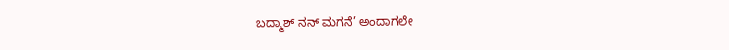ಬದ್ಮಾಶ್ ನನ್ ಮಗನೆ’ ಅಂದಾಗಲೇ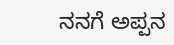ನನಗೆ ಅಪ್ಪನ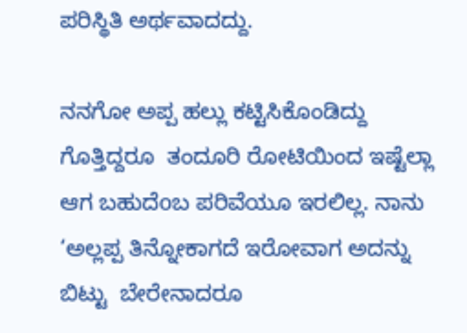ಪರಿಸ್ಥಿತಿ ಅರ್ಥವಾದದ್ದು.

ನನಗೋ ಅಪ್ಪ ಹಲ್ಲು ಕಟ್ಟಿಸಿಕೊಂಡಿದ್ದು ಗೊತ್ತಿದ್ದರೂ  ತಂದೂರಿ ರೋಟಿಯಿಂದ ಇಷ್ಟೆಲ್ಲಾ ಆಗ ಬಹುದೆoಬ ಪರಿವೆಯೂ ಇರಲಿಲ್ಲ. ನಾನು ‘ಅಲ್ಲಪ್ಪ ತಿನ್ನೋಕಾಗದೆ ಇರೋವಾಗ ಅದನ್ನು ಬಿಟ್ಟು  ಬೇರೇನಾದರೂ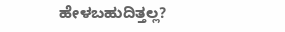ಹೇಳಬಹುದಿತ್ತಲ್ಲ?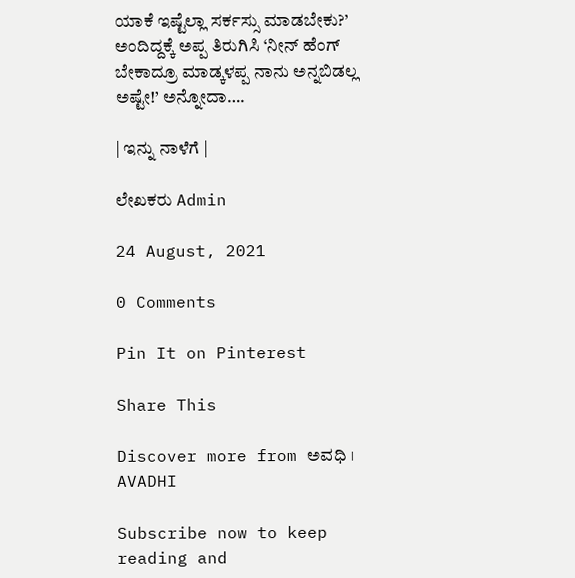ಯಾಕೆ ಇಷ್ಟೆಲ್ಲಾ ಸರ್ಕಸ್ಸು ಮಾಡಬೇಕು?’ ಅಂದಿದ್ದಕ್ಕೆ ಅಪ್ಪ ತಿರುಗಿಸಿ ‘ನೀನ್ ಹೆಂಗ್ ಬೇಕಾದ್ರೂ ಮಾಡ್ಕಳಪ್ಪ ನಾನು ಅನ್ನಬಿಡಲ್ಲ ಅಷ್ಟೇ!’ ಅನ್ನೋದಾ….

| ಇನ್ನು ನಾಳೆಗೆ |

ಲೇಖಕರು Admin

24 August, 2021

0 Comments

Pin It on Pinterest

Share This

Discover more from ಅವಧಿ । AVADHI

Subscribe now to keep reading and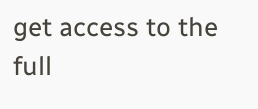get access to the full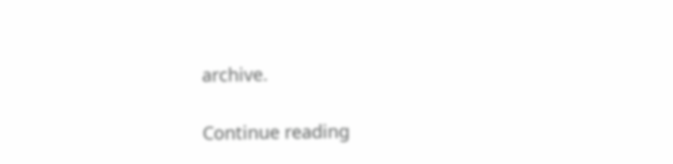archive.

Continue reading